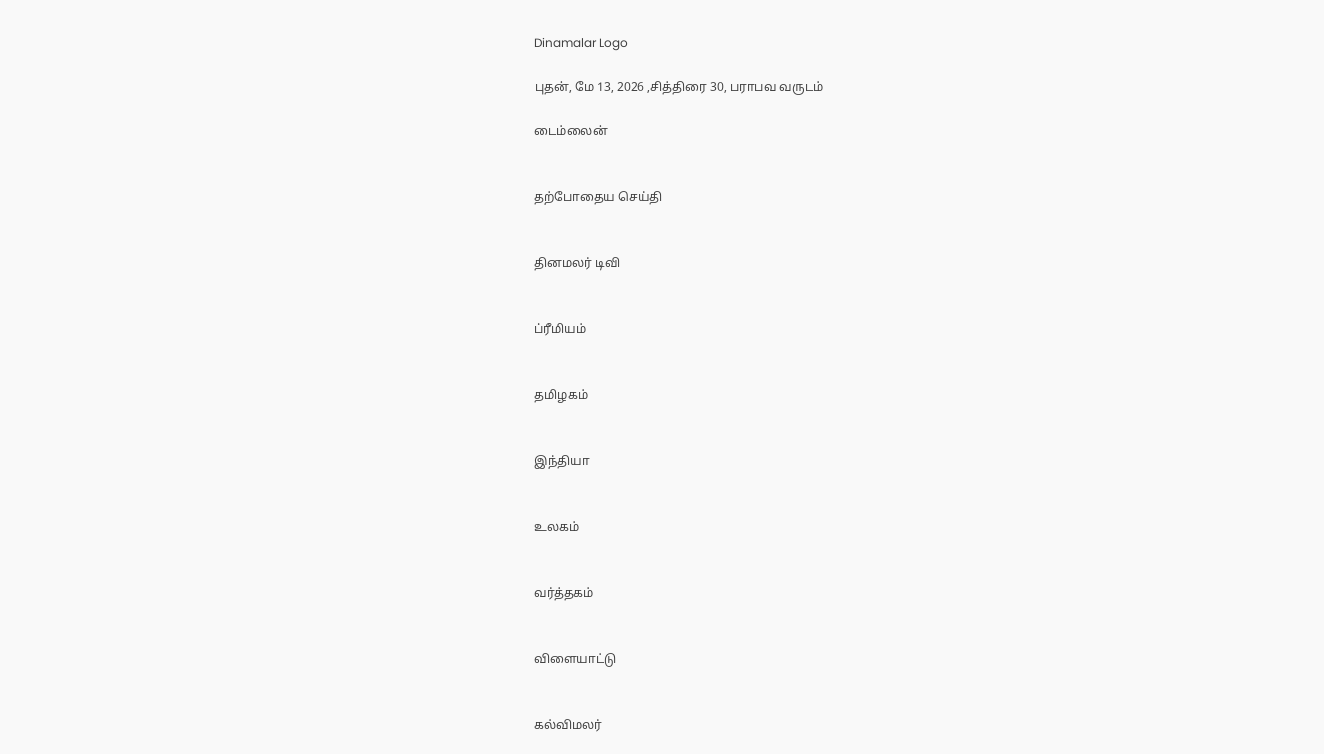Dinamalar Logo

புதன், மே 13, 2026 ,சித்திரை 30, பராபவ வருடம்

டைம்லைன்


தற்போதைய செய்தி


தினமலர் டிவி


ப்ரீமியம்


தமிழகம்


இந்தியா


உலகம்


வர்த்தகம்


விளையாட்டு


கல்விமலர்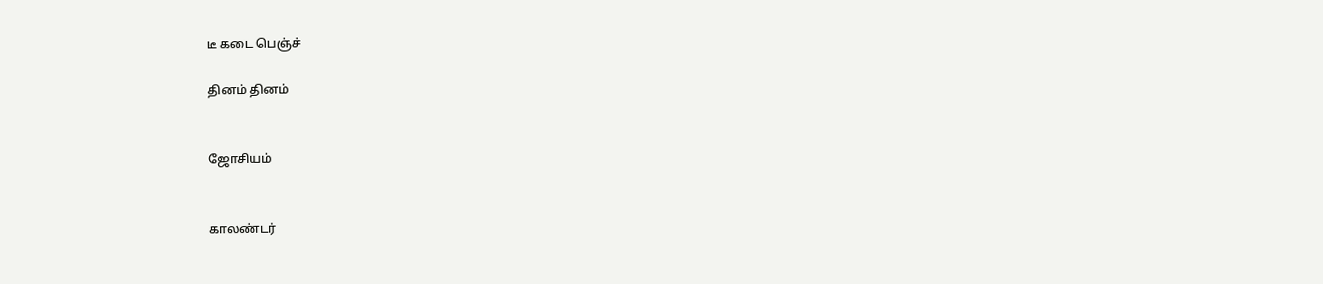டீ கடை பெஞ்ச்

தினம் தினம்


ஜோசியம்


காலண்டர்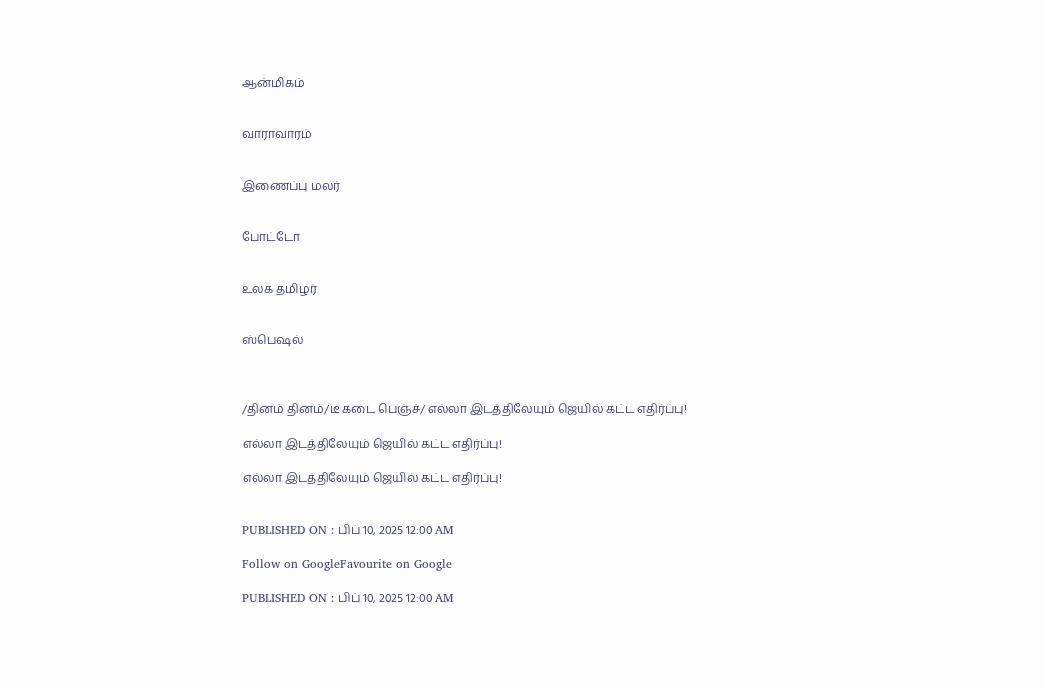ஆன்மிகம்


வாராவாரம்


இணைப்பு மலர்


போட்டோ


உலக தமிழர்


ஸ்பெஷல்



/தினம் தினம்/டீ கடை பெஞ்ச்/ எல்லா இடத்திலேயும் ஜெயில் கட்ட எதிர்ப்பு!

எல்லா இடத்திலேயும் ஜெயில் கட்ட எதிர்ப்பு!

எல்லா இடத்திலேயும் ஜெயில் கட்ட எதிர்ப்பு!


PUBLISHED ON : பிப் 10, 2025 12:00 AM

Follow on GoogleFavourite on Google

PUBLISHED ON : பிப் 10, 2025 12:00 AM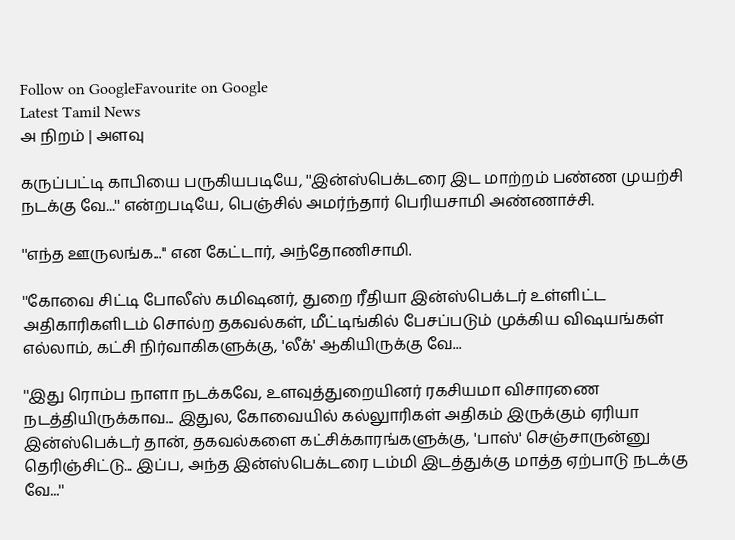Follow on GoogleFavourite on Google
Latest Tamil News
அ நிறம் | அளவு

கருப்பட்டி காபியை பருகியபடியே, ''இன்ஸ்பெக்டரை இட மாற்றம் பண்ண முயற்சி நடக்கு வே...'' என்றபடியே, பெஞ்சில் அமர்ந்தார் பெரியசாமி அண்ணாச்சி.

''எந்த ஊருலங்க...'' என கேட்டார், அந்தோணிசாமி.

''கோவை சிட்டி போலீஸ் கமிஷனர், துறை ரீதியா இன்ஸ்பெக்டர் உள்ளிட்ட அதிகாரிகளிடம் சொல்ற தகவல்கள், மீட்டிங்கில் பேசப்படும் முக்கிய விஷயங்கள் எல்லாம், கட்சி நிர்வாகிகளுக்கு, 'லீக்' ஆகியிருக்கு வே...

''இது ரொம்ப நாளா நடக்கவே, உளவுத்துறையினர் ரகசியமா விசாரணை நடத்தியிருக்காவ... இதுல, கோவையில் கல்லுாரிகள் அதிகம் இருக்கும் ஏரியா இன்ஸ்பெக்டர் தான், தகவல்களை கட்சிக்காரங்களுக்கு, 'பாஸ்' செஞ்சாருன்னு தெரிஞ்சிட்டு... இப்ப, அந்த இன்ஸ்பெக்டரை டம்மி இடத்துக்கு மாத்த ஏற்பாடு நடக்கு வே...''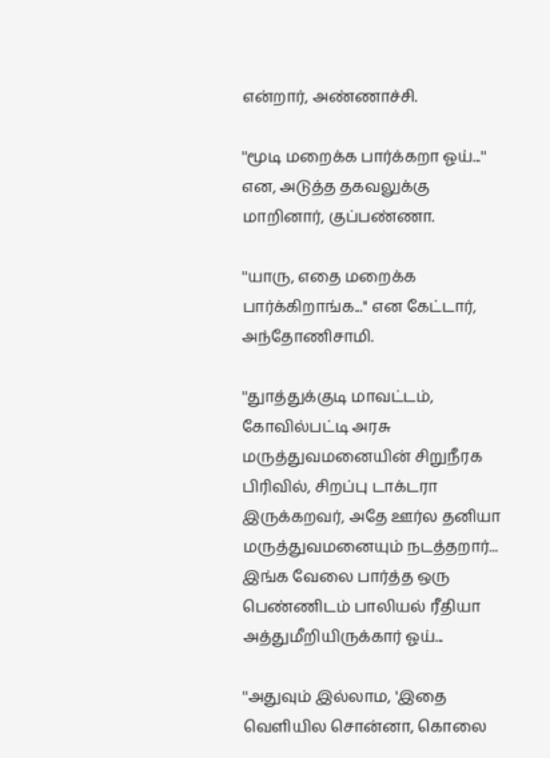என்றார், அண்ணாச்சி.

''மூடி மறைக்க பார்க்கறா ஓய்...'' என, அடுத்த தகவலுக்கு மாறினார், குப்பண்ணா.

''யாரு, எதை மறைக்க பார்க்கிறாங்க...'' என கேட்டார், அந்தோணிசாமி.

''துாத்துக்குடி மாவட்டம், கோவில்பட்டி அரசு மருத்துவமனையின் சிறுநீரக பிரிவில், சிறப்பு டாக்டரா இருக்கறவர், அதே ஊர்ல தனியா மருத்துவமனையும் நடத்தறார்... இங்க வேலை பார்த்த ஒரு பெண்ணிடம் பாலியல் ரீதியா அத்துமீறியிருக்கார் ஓய்...

''அதுவும் இல்லாம, 'இதை வெளியில சொன்னா, கொலை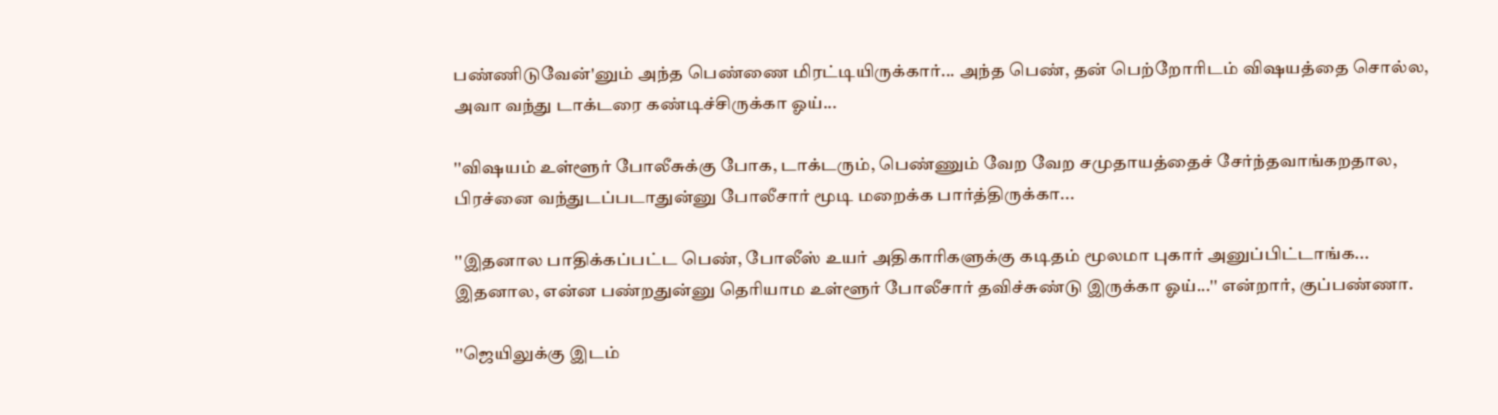பண்ணிடுவேன்'னும் அந்த பெண்ணை மிரட்டியிருக்கார்... அந்த பெண், தன் பெற்றோரிடம் விஷயத்தை சொல்ல, அவா வந்து டாக்டரை கண்டிச்சிருக்கா ஓய்...

''விஷயம் உள்ளூர் போலீசுக்கு போக, டாக்டரும், பெண்ணும் வேற வேற சமுதாயத்தைச் சேர்ந்தவாங்கறதால, பிரச்னை வந்துடப்படாதுன்னு போலீசார் மூடி மறைக்க பார்த்திருக்கா...

''இதனால பாதிக்கப்பட்ட பெண், போலீஸ் உயர் அதிகாரிகளுக்கு கடிதம் மூலமா புகார் அனுப்பிட்டாங்க... இதனால, என்ன பண்றதுன்னு தெரியாம உள்ளூர் போலீசார் தவிச்சுண்டு இருக்கா ஓய்...'' என்றார், குப்பண்ணா.

''ஜெயிலுக்கு இடம்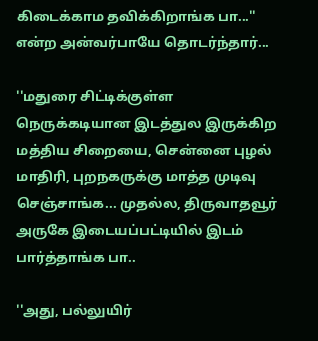கிடைக்காம தவிக்கிறாங்க பா...'' என்ற அன்வர்பாயே தொடர்ந்தார்...

''மதுரை சிட்டிக்குள்ள நெருக்கடியான இடத்துல இருக்கிற மத்திய சிறையை, சென்னை புழல் மாதிரி, புறநகருக்கு மாத்த முடிவு செஞ்சாங்க... முதல்ல, திருவாதவூர் அருகே இடையப்பட்டியில் இடம் பார்த்தாங்க பா..

''அது, பல்லுயிர்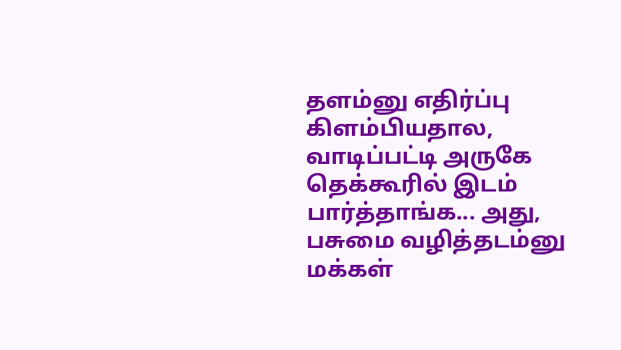தளம்னு எதிர்ப்பு கிளம்பியதால, வாடிப்பட்டி அருகே தெக்கூரில் இடம் பார்த்தாங்க... அது, பசுமை வழித்தடம்னு மக்கள்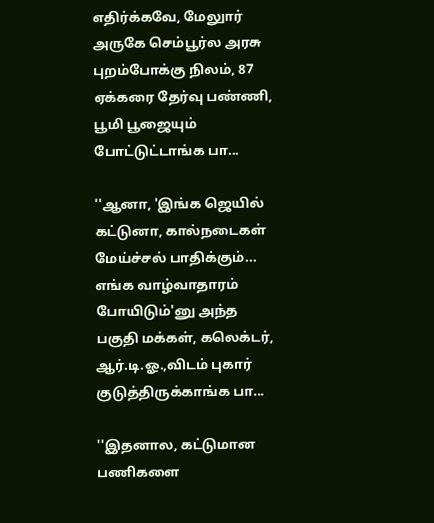எதிர்க்கவே, மேலுார் அருகே செம்பூர்ல அரசு புறம்போக்கு நிலம், 87 ஏக்கரை தேர்வு பண்ணி, பூமி பூஜையும் போட்டுட்டாங்க பா...

''ஆனா, 'இங்க ஜெயில் கட்டுனா, கால்நடைகள் மேய்ச்சல் பாதிக்கும்... எங்க வாழ்வாதாரம் போயிடும்'னு அந்த பகுதி மக்கள், கலெக்டர், ஆர்.டி.ஓ.,விடம் புகார் குடுத்திருக்காங்க பா...

''இதனால, கட்டுமான பணிகளை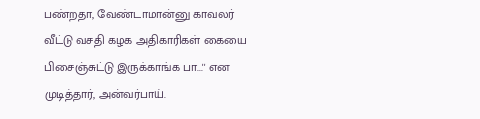பண்றதா, வேண்டாமான்னு காவலர் வீட்டு வசதி கழக அதிகாரிகள் கையை பிசைஞ்சுட்டு இருக்காங்க பா...'' என முடித்தார், அன்வர்பாய்.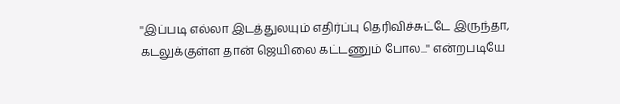''இப்படி எல்லா இடத்துலயும் எதிர்ப்பு தெரிவிச்சுட்டே இருந்தா, கடலுக்குள்ள தான் ஜெயிலை கட்டணும் போல...'' என்றபடியே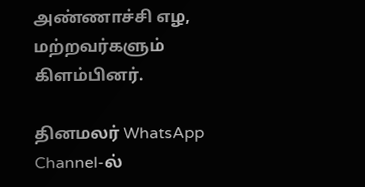அண்ணாச்சி எழ, மற்றவர்களும் கிளம்பினர்.

தினமலர் WhatsApp Channel-ல்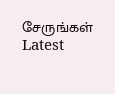சேருங்கள்
Latest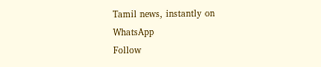Tamil news, instantly on WhatsApp
Follow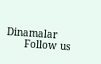Dinamalar
      Follow us